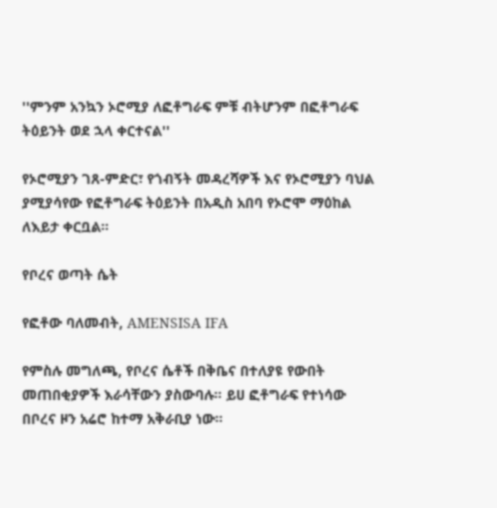''ምንም አንኳን ኦሮሚያ ለፎቶግራፍ ምቹ ብትሆንም በፎቶግራፍ ትዕይንት ወደ ኋላ ቀርተናል''

የኦሮሚያን ገጸ-ምድር፣ የጎብኝት መዳረሻዎች እና የኦሮሚያን ባህል ያሚያሳየው የፎቶግራፍ ትዕይንት በአዲስ አበባ የኦሮሞ ማዕከል ለእይታ ቀርቧል።

የቦረና ወጣት ሴት

የፎቶው ባለመብት, AMENSISA IFA

የምስሉ መግለጫ, የቦረና ሴቶች በቅቤና በተለያዩ የውበት መጠበቂያዎች እራሳቸውን ያስውባሉ። ይሀ ፎቶግራፍ የተነሳው በቦረና ዞን አሬሮ ከተማ አቅራቢያ ነው።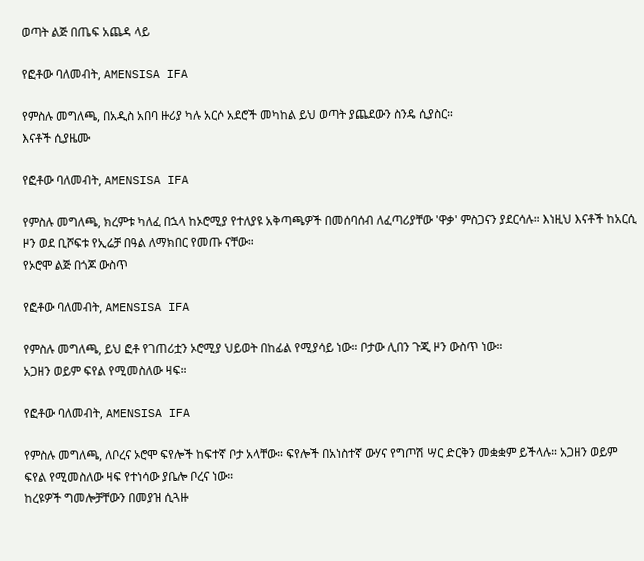ወጣት ልጅ በጤፍ አጨዳ ላይ

የፎቶው ባለመብት, AMENSISA IFA

የምስሉ መግለጫ, በአዲስ አበባ ዙሪያ ካሉ አርሶ አደሮች መካከል ይህ ወጣት ያጨደውን ስንዴ ሲያስር።
እናቶች ሲያዜሙ

የፎቶው ባለመብት, AMENSISA IFA

የምስሉ መግለጫ, ክረምቱ ካለፈ በኋላ ከኦሮሚያ የተለያዩ አቅጣጫዎች በመሰባሰብ ለፈጣሪያቸው 'ዋቃ' ምስጋናን ያደርሳሉ። እነዚህ እናቶች ከአርሲ ዞን ወደ ቢሾፍቱ የኢሬቻ በዓል ለማክበር የመጡ ናቸው።
የኦሮሞ ልጅ በጎጆ ውስጥ

የፎቶው ባለመብት, AMENSISA IFA

የምስሉ መግለጫ, ይህ ፎቶ የገጠሪቷን ኦሮሚያ ህይወት በከፊል የሚያሳይ ነው። ቦታው ሊበን ጉጂ ዞን ውስጥ ነው።
አጋዘን ወይም ፍየል የሚመስለው ዛፍ።

የፎቶው ባለመብት, AMENSISA IFA

የምስሉ መግለጫ, ለቦረና ኦሮሞ ፍየሎች ከፍተኛ ቦታ አላቸው። ፍየሎች በአነስተኛ ውሃና የግጦሽ ሣር ድርቅን መቋቋም ይችላሉ። አጋዘን ወይም ፍየል የሚመስለው ዛፍ የተነሳው ያቤሎ ቦረና ነው።
ከረዩዎች ግመሎቻቸውን በመያዝ ሲጓዙ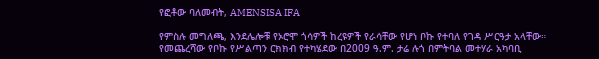የፎቶው ባለመብት, AMENSISA IFA

የምስሉ መግለጫ, እንደሌሎቹ የኦሮሞ ጎሳዎች ከረዩዎች የራሳቸው የሆነ ቦኩ የተባለ የገዳ ሥርዓታ አላቸው። የመጨረሻው የቦኩ የሥልጣን ርክክብ የተካሄደው በ2009 ዓ.ም. ታሬ ሉጎ በምትባል መተሃራ አካባቢ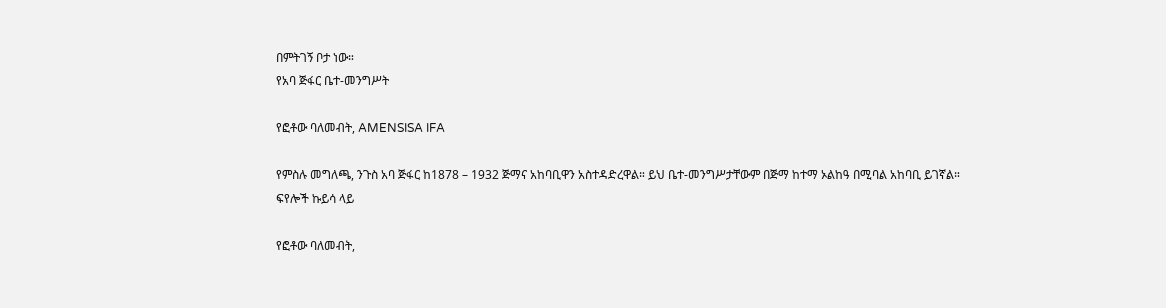በምትገኝ ቦታ ነው።
የአባ ጅፋር ቤተ-መንግሥት

የፎቶው ባለመብት, AMENSISA IFA

የምስሉ መግለጫ, ንጉስ አባ ጅፋር ከ1878 – 1932 ጅማና አከባቢዋን አስተዳድረዋል። ይህ ቤተ-መንግሥታቸውም በጅማ ከተማ ኦልከዓ በሚባል አከባቢ ይገኛል።
ፍየሎች ኩይሳ ላይ

የፎቶው ባለመብት,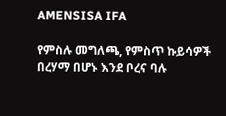AMENSISA IFA

የምስሉ መግለጫ, የምስጥ ኩይሳዎች በረሃማ በሆኑ እንደ ቦረና ባሉ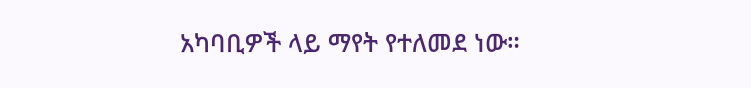አካባቢዎች ላይ ማየት የተለመደ ነው።